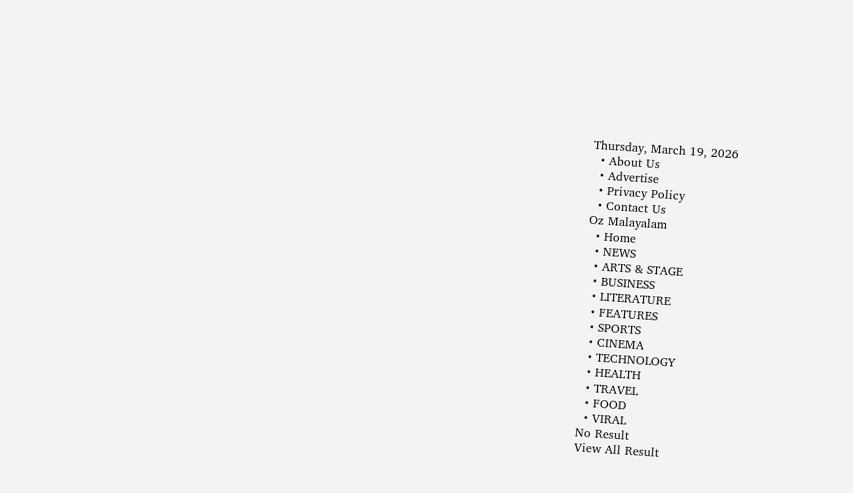Thursday, March 19, 2026
  • About Us
  • Advertise
  • Privacy Policy
  • Contact Us
Oz Malayalam
  • Home
  • NEWS
  • ARTS & STAGE
  • BUSINESS
  • LITERATURE
  • FEATURES
  • SPORTS
  • CINEMA
  • TECHNOLOGY
  • HEALTH
  • TRAVEL
  • FOOD
  • VIRAL
No Result
View All Result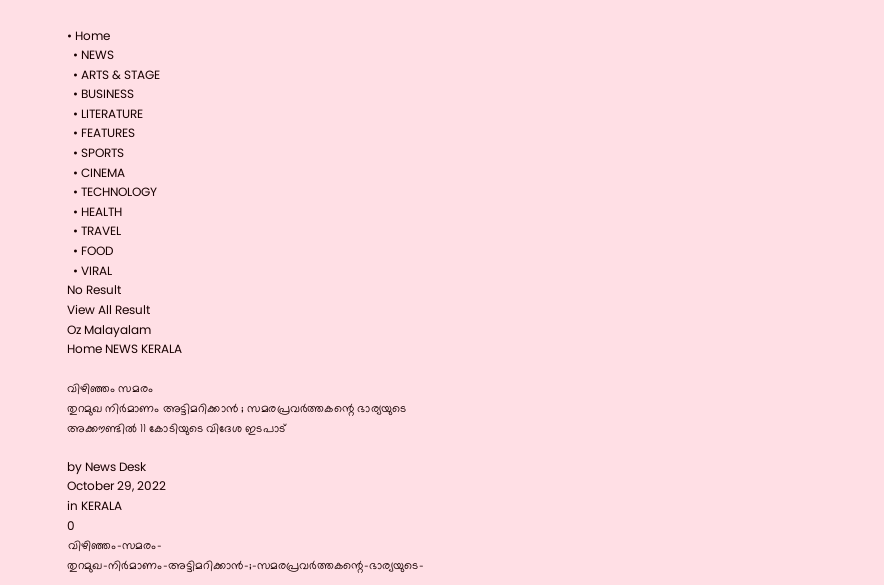• Home
  • NEWS
  • ARTS & STAGE
  • BUSINESS
  • LITERATURE
  • FEATURES
  • SPORTS
  • CINEMA
  • TECHNOLOGY
  • HEALTH
  • TRAVEL
  • FOOD
  • VIRAL
No Result
View All Result
Oz Malayalam
Home NEWS KERALA

വിഴിഞ്ഞം സമരം
തുറമുഖ നിർമാണം അട്ടിമറിക്കാൻ ; സമരപ്രവർത്തകന്റെ ഭാര്യയുടെ അക്കൗണ്ടിൽ 11 കോടിയുടെ വിദേശ ഇടപാട്

by News Desk
October 29, 2022
in KERALA
0
വിഴിഞ്ഞം-സമരം-
തുറമുഖ-നിർമാണം-അട്ടിമറിക്കാൻ-;-സമരപ്രവർത്തകന്റെ-ഭാര്യയുടെ-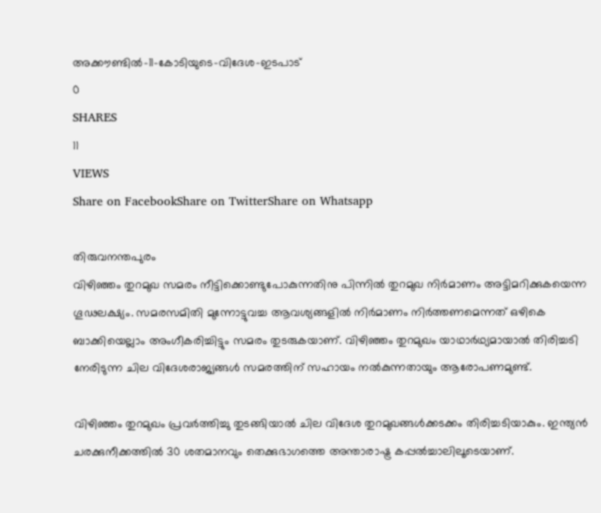അക്കൗണ്ടിൽ-11-കോടിയുടെ-വിദേശ-ഇടപാട്
0
SHARES
11
VIEWS
Share on FacebookShare on TwitterShare on Whatsapp

തിരുവനന്തപുരം
വിഴിഞ്ഞം തുറമുഖ സമരം നീട്ടിക്കൊണ്ടുപോകുന്നതിനു പിന്നിൽ തുറമുഖ നിർമാണം അട്ടിമറിക്കുകയെന്ന ഗൂഢലക്ഷ്യം. സമരസമിതി മുന്നോട്ടുവച്ച ആവശ്യങ്ങളിൽ നിർമാണം നിർത്തണമെന്നത് ഒഴികെ ബാക്കിയെല്ലാം അംഗീകരിച്ചിട്ടും സമരം തുടരുകയാണ്. വിഴിഞ്ഞം തുറമുഖം യാഥാർഥ്യമായാൽ തിരിച്ചടി നേരിടുന്ന ചില വിദേശരാജ്യങ്ങൾ സമരത്തിന് സഹായം നൽകുന്നതായും ആരോപണമുണ്ട്.

വിഴിഞ്ഞം തുറമുഖം പ്രവർത്തിച്ചു തുടങ്ങിയാൽ ചില വിദേശ തുറമുഖങ്ങൾക്കടക്കം തിരിച്ചടിയാകും. ഇന്ത്യൻ ചരക്കുനീക്കത്തിൽ 30 ശതമാനവും തെക്കുഭാഗത്തെ അന്താരാഷ്ട്ര കപ്പൽച്ചാലിലൂടെയാണ്.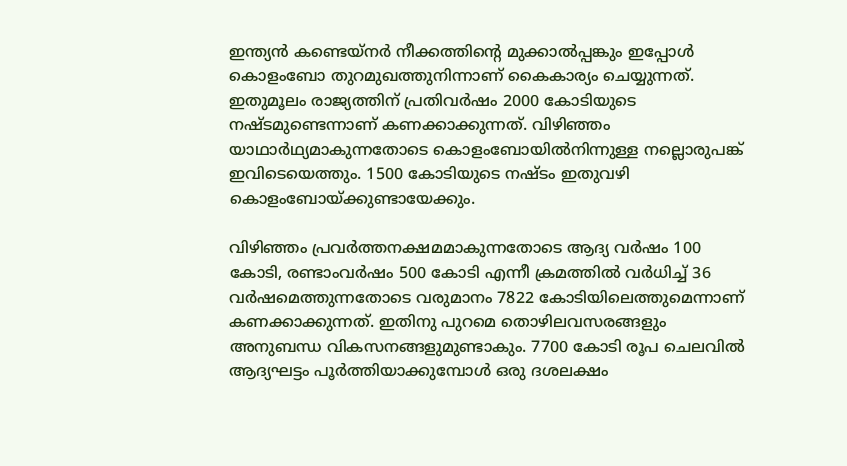ഇന്ത്യൻ കണ്ടെയ്നർ നീക്കത്തിന്റെ മുക്കാൽപ്പങ്കും ഇപ്പോൾ കൊളംബോ തുറമുഖത്തുനിന്നാണ് കൈകാര്യം ചെയ്യുന്നത്. ഇതുമൂലം രാജ്യത്തിന് പ്രതിവർഷം 2000 കോടിയുടെ നഷ്ടമുണ്ടെന്നാണ് കണക്കാക്കുന്നത്. വിഴിഞ്ഞം യാഥാർഥ്യമാകുന്നതോടെ കൊളംബോയിൽനിന്നുള്ള നല്ലൊരുപങ്ക് ഇവിടെയെത്തും. 1500 കോടിയുടെ നഷ്ടം ഇതുവഴി കൊളംബോയ്ക്കുണ്ടായേക്കും.

വിഴിഞ്ഞം പ്രവർത്തനക്ഷമമാകുന്നതോടെ ആദ്യ വർഷം 100 കോടി, രണ്ടാംവർഷം 500 കോടി എന്നീ ക്രമത്തിൽ വർധിച്ച് 36 വർഷമെത്തുന്നതോടെ വരുമാനം 7822 കോടിയിലെത്തുമെന്നാണ് കണക്കാക്കുന്നത്. ഇതിനു പുറമെ തൊഴിലവസരങ്ങളും അനുബന്ധ വികസനങ്ങളുമുണ്ടാകും. 7700 കോടി രൂപ ചെലവിൽ ആദ്യഘട്ടം പൂർത്തിയാക്കുമ്പോൾ ഒരു ദശലക്ഷം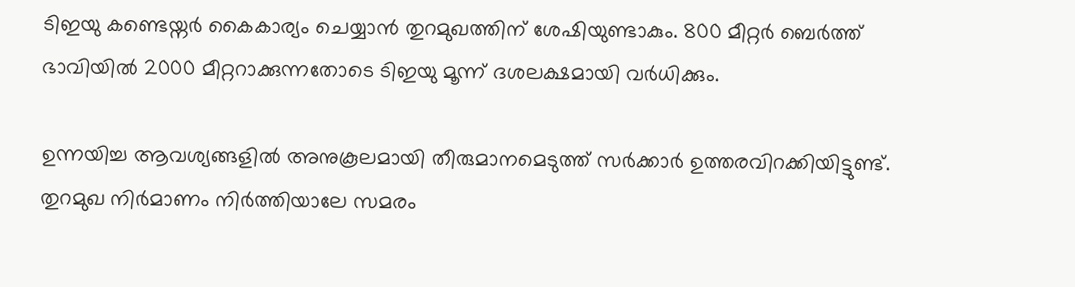ടിഇയു കണ്ടെയ്നർ കൈകാര്യം ചെയ്യാൻ തുറമുഖത്തിന് ശേഷിയുണ്ടാകും. 800 മീറ്റർ ബെർത്ത് ഭാവിയിൽ 2000 മീറ്ററാക്കുന്നതോടെ ടിഇയു മൂന്ന് ദശലക്ഷമായി വർധിക്കും.

ഉന്നയിച്ച ആവശ്യങ്ങളിൽ അനുകൂലമായി തീരുമാനമെടുത്ത് സർക്കാർ ഉത്തരവിറക്കിയിട്ടുണ്ട്. തുറമുഖ നിർമാണം നിർത്തിയാലേ സമരം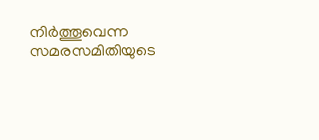നിർത്തൂവെന്ന സമരസമിതിയുടെ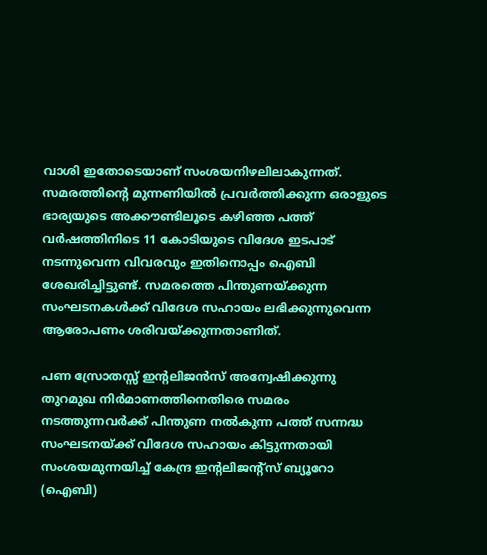വാശി ഇതോടെയാണ് സംശയനിഴലിലാകുന്നത്. സമരത്തിന്റെ മുന്നണിയിൽ പ്രവർത്തിക്കുന്ന ഒരാളുടെ ഭാര്യയുടെ അക്കൗണ്ടിലൂടെ കഴിഞ്ഞ പത്ത് വർഷത്തിനിടെ 11 കോടിയുടെ വിദേശ ഇടപാട് നടന്നുവെന്ന വിവരവും ഇതിനൊപ്പം ഐബി ശേഖരിച്ചിട്ടുണ്ട്. സമരത്തെ പിന്തുണയ്ക്കുന്ന സംഘടനകൾക്ക് വിദേശ സഹായം ലഭിക്കുന്നുവെന്ന ആരോപണം ശരിവയ്ക്കുന്നതാണിത്.

പണ സ്രോതസ്സ് ഇന്റലിജൻസ് അന്വേഷിക്കുന്നു
തുറമുഖ നിർമാണത്തിനെതിരെ സമരം നടത്തുന്നവർക്ക് പിന്തുണ നൽകുന്ന പത്ത് സന്നദ്ധ സംഘടനയ്ക്ക് വിദേശ സഹായം കിട്ടുന്നതായി സംശയമുന്നയിച്ച് കേന്ദ്ര ഇന്റലിജന്റ്സ് ബ്യൂറോ (ഐബി)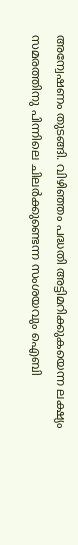അന്വേഷണം തുടങ്ങി. വിഴിഞ്ഞം പദ്ധതി അട്ടിമറിക്കുകയെന്ന ലക്ഷ്യം സമരത്തിനു പിന്നിലെ ചിലർക്കുണ്ടെന്ന സംശയവും ഐബി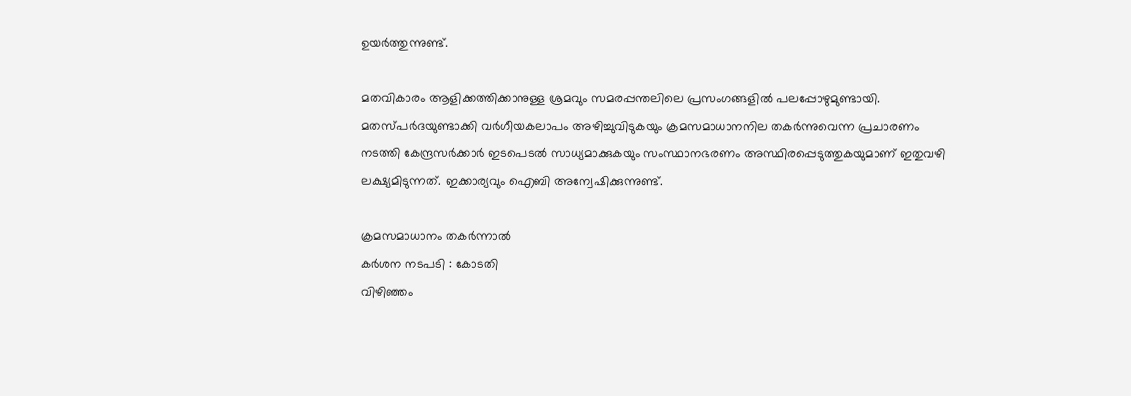ഉയർത്തുന്നുണ്ട്.

മതവികാരം ആളിക്കത്തിക്കാനുള്ള ശ്രമവും സമരപ്പന്തലിലെ പ്രസംഗങ്ങളിൽ പലപ്പോഴുമുണ്ടായി. മതസ്പർദയുണ്ടാക്കി വർഗീയകലാപം അഴിച്ചുവിടുകയും ക്രമസമാധാനനില തകർന്നുവെന്ന പ്രചാരണം നടത്തി കേന്ദ്രസർക്കാർ ഇടപെടൽ സാധ്യമാക്കുകയും സംസ്ഥാനഭരണം അസ്ഥിരപ്പെടുത്തുകയുമാണ് ഇതുവഴി ലക്ഷ്യമിടുന്നത്. ഇക്കാര്യവും ഐബി അന്വേഷിക്കുന്നുണ്ട്.

ക്രമസമാധാനം തകർന്നാൽ
കർശന നടപടി : കോടതി
വിഴിഞ്ഞം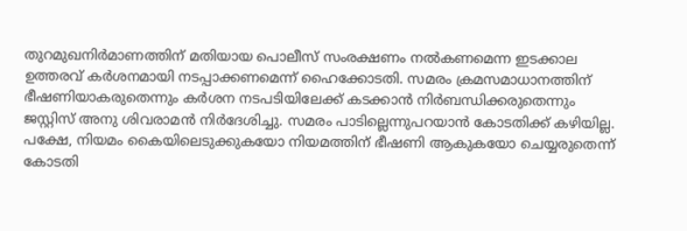തുറമുഖനിർമാണത്തിന് മതിയായ പൊലീസ് സംരക്ഷണം നൽകണമെന്ന ഇടക്കാല ഉത്തരവ് കർശനമായി നടപ്പാക്കണമെന്ന് ഹൈക്കോടതി. സമരം ക്രമസമാധാനത്തിന് ഭീഷണിയാകരുതെന്നും കർശന നടപടിയിലേക്ക് കടക്കാൻ നിർബന്ധിക്കരുതെന്നും ജസ്റ്റിസ് അനു ശിവരാമൻ നിർദേശിച്ചു. സമരം പാടില്ലെന്നുപറയാൻ കോടതിക്ക് കഴിയില്ല. പക്ഷേ, നിയമം കൈയിലെടുക്കുകയോ നിയമത്തിന് ഭീഷണി ആകുകയോ ചെയ്യരുതെന്ന് കോടതി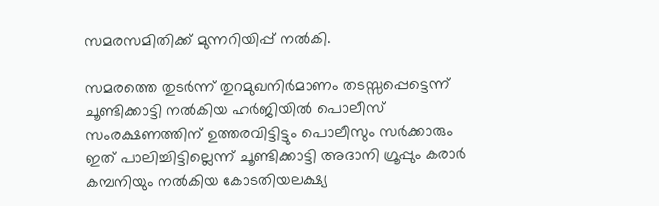സമരസമിതിക്ക് മുന്നറിയിപ്പ് നൽകി.

സമരത്തെ തുടർന്ന് തുറമുഖനിർമാണം തടസ്സപ്പെട്ടെന്ന് ചൂണ്ടിക്കാട്ടി നൽകിയ ഹർജിയിൽ പൊലീസ് സംരക്ഷണത്തിന് ഉത്തരവിട്ടിട്ടും പൊലീസും സർക്കാരും ഇത് പാലിച്ചിട്ടില്ലെന്ന് ചൂണ്ടിക്കാട്ടി അദാനി ഗ്രൂപ്പും കരാർ കമ്പനിയും നൽകിയ കോടതിയലക്ഷ്യ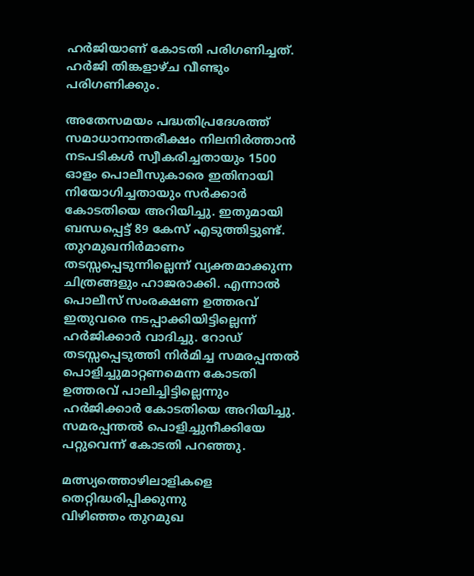ഹർജിയാണ് കോടതി പരിഗണിച്ചത്. ഹർജി തിങ്കളാഴ്ച വീണ്ടും പരിഗണിക്കും.

അതേസമയം പദ്ധതിപ്രദേശത്ത് സമാധാനാന്തരീക്ഷം നിലനിർത്താൻ നടപടികൾ സ്വീകരിച്ചതായും 1500 ഓളം പൊലീസുകാരെ ഇതിനായി നിയോഗിച്ചതായും സർക്കാർ കോടതിയെ അറിയിച്ചു. ഇതുമായി ബന്ധപ്പെട്ട് 89 കേസ് എടുത്തിട്ടുണ്ട്. തുറമുഖനിർമാണം തടസ്സപ്പെടുന്നില്ലെന്ന് വ്യക്തമാക്കുന്ന ചിത്രങ്ങളും ഹാജരാക്കി. എന്നാൽ പൊലീസ് സംരക്ഷണ ഉത്തരവ് ഇതുവരെ നടപ്പാക്കിയിട്ടില്ലെന്ന് ഹർജിക്കാർ വാദിച്ചു. റോഡ് തടസ്സപ്പെടുത്തി നിർമിച്ച സമരപ്പന്തൽ പൊളിച്ചുമാറ്റണമെന്ന കോടതി ഉത്തരവ് പാലിച്ചിട്ടില്ലെന്നും ഹർജിക്കാർ കോടതിയെ അറിയിച്ചു. സമരപ്പന്തൽ പൊളിച്ചുനീക്കിയേ പറ്റുവെന്ന് കോടതി പറഞ്ഞു.

മത്സ്യത്തൊഴിലാളികളെ
തെറ്റിദ്ധരിപ്പിക്കുന്നു
വിഴിഞ്ഞം തുറമുഖ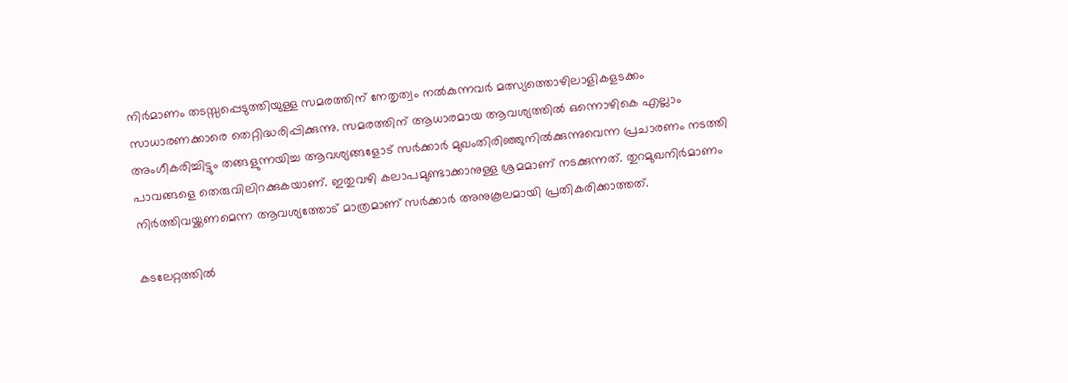നിർമാണം തടസ്സപ്പെടുത്തിയുള്ള സമരത്തിന് നേതൃത്വം നൽകുന്നവർ മത്സ്യത്തൊഴിലാളികളടക്കം സാധാരണക്കാരെ തെറ്റിദ്ധരിപ്പിക്കുന്നു. സമരത്തിന് ആധാരമായ ആവശ്യത്തിൽ ഒന്നൊഴികെ എല്ലാം അംഗീകരിച്ചിട്ടും തങ്ങളുന്നയിച്ച ആവശ്യങ്ങളോട് സർക്കാർ മുഖംതിരിഞ്ഞുനിൽക്കുന്നുവെന്ന പ്രചാരണം നടത്തി പാവങ്ങളെ തെരുവിലിറക്കുകയാണ്. ഇതുവഴി കലാപമുണ്ടാക്കാനുള്ള ശ്രമമാണ് നടക്കുന്നത്. തുറമുഖനിർമാണം നിർത്തിവയ്ക്കണമെന്ന ആവശ്യത്തോട് മാത്രമാണ് സർക്കാർ അനുകൂലമായി പ്രതികരിക്കാത്തത്.

കടലേറ്റത്തിൽ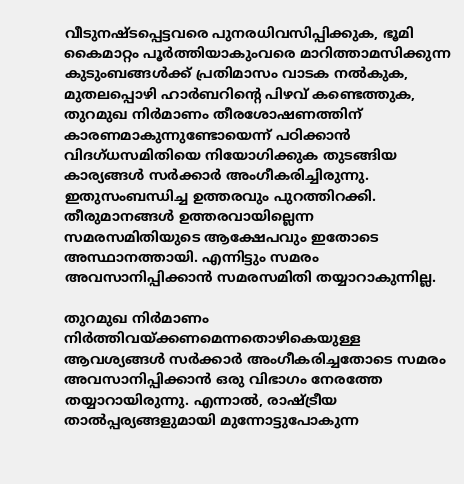വീടുനഷ്ടപ്പെട്ടവരെ പുനരധിവസിപ്പിക്കുക, ഭൂമി കൈമാറ്റം പൂർത്തിയാകുംവരെ മാറിത്താമസിക്കുന്ന കുടുംബങ്ങൾക്ക് പ്രതിമാസം വാടക നൽകുക, മുതലപ്പൊഴി ഹാർബറിന്റെ പിഴവ് കണ്ടെത്തുക, തുറമുഖ നിർമാണം തീരശോഷണത്തിന് കാരണമാകുന്നുണ്ടോയെന്ന് പഠിക്കാൻ വിദഗ്ധസമിതിയെ നിയോഗിക്കുക തുടങ്ങിയ കാര്യങ്ങൾ സർക്കാർ അംഗീകരിച്ചിരുന്നു. ഇതുസംബന്ധിച്ച ഉത്തരവും പുറത്തിറക്കി. തീരുമാനങ്ങൾ ഉത്തരവായില്ലെന്ന സമരസമിതിയുടെ ആക്ഷേപവും ഇതോടെ അസ്ഥാനത്തായി. എന്നിട്ടും സമരം അവസാനിപ്പിക്കാൻ സമരസമിതി തയ്യാറാകുന്നില്ല.

തുറമുഖ നിർമാണം നിർത്തിവയ്ക്കണമെന്നതൊഴികെയുള്ള ആവശ്യങ്ങൾ സർക്കാർ അംഗീകരിച്ചതോടെ സമരം അവസാനിപ്പിക്കാൻ ഒരു വിഭാഗം നേരത്തേ തയ്യാറായിരുന്നു. എന്നാൽ, രാഷ്ട്രീയ താൽപ്പര്യങ്ങളുമായി മുന്നോട്ടുപോകുന്ന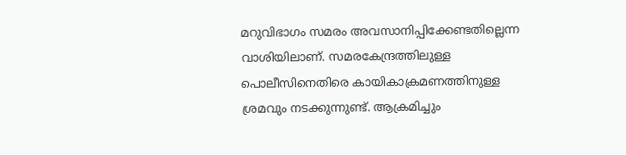മറുവിഭാഗം സമരം അവസാനിപ്പിക്കേണ്ടതില്ലെന്ന വാശിയിലാണ്. സമരകേന്ദ്രത്തിലുള്ള പൊലീസിനെതിരെ കായികാക്രമണത്തിനുള്ള ശ്രമവും നടക്കുന്നുണ്ട്. ആക്രമിച്ചും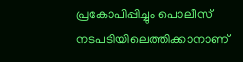പ്രകോപിപ്പിച്ചും പൊലീസ് നടപടിയിലെത്തിക്കാനാണ്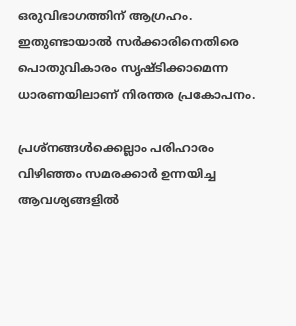ഒരുവിഭാഗത്തിന് ആഗ്രഹം. ഇതുണ്ടായാൽ സർക്കാരിനെതിരെ പൊതുവികാരം സൃഷ്ടിക്കാമെന്ന ധാരണയിലാണ് നിരന്തര പ്രകോപനം.

പ്രശ്നങ്ങൾക്കെല്ലാം പരിഹാരം
വിഴിഞ്ഞം സമരക്കാർ ഉന്നയിച്ച ആവശ്യങ്ങളിൽ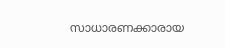സാധാരണക്കാരായ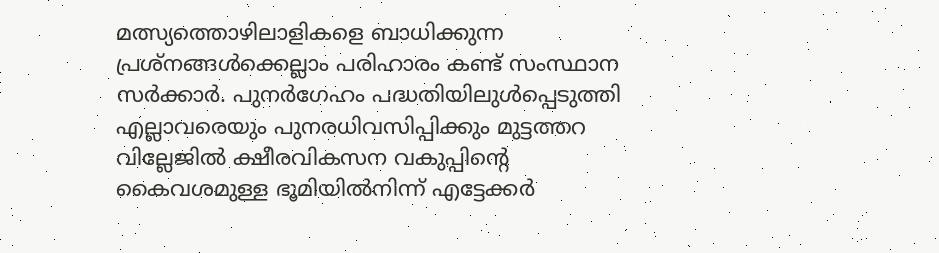മത്സ്യത്തൊഴിലാളികളെ ബാധിക്കുന്ന പ്രശ്നങ്ങൾക്കെല്ലാം പരിഹാരം കണ്ട് സംസ്ഥാന സർക്കാർ. പുനർഗേഹം പദ്ധതിയിലുൾപ്പെടുത്തി എല്ലാവരെയും പുനരധിവസിപ്പിക്കും മുട്ടത്തറ വില്ലേജിൽ ക്ഷീരവികസന വകുപ്പിന്റെ കൈവശമുള്ള ഭൂമിയിൽനിന്ന് എട്ടേക്കർ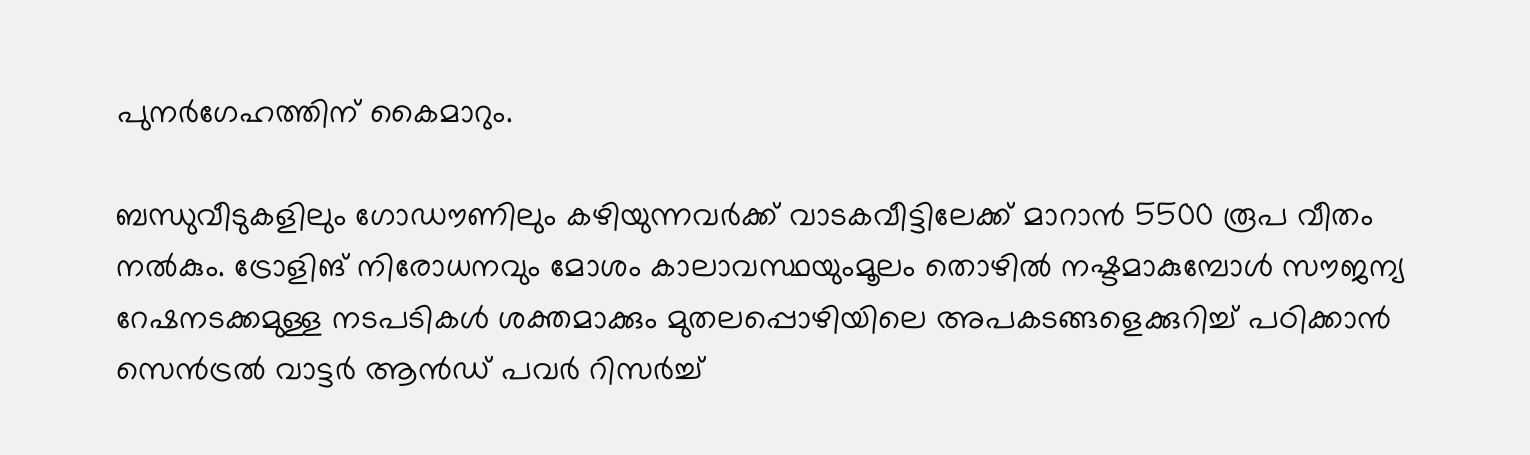പുനർഗേഹത്തിന് കൈമാറും.

ബന്ധുവീടുകളിലും ഗോഡൗണിലും കഴിയുന്നവർക്ക് വാടകവീട്ടിലേക്ക് മാറാൻ 5500 രൂപ വീതം നൽകും. ട്രോളിങ് നിരോധനവും മോശം കാലാവസ്ഥയുംമൂലം തൊഴിൽ നഷ്ടമാകുമ്പോൾ സൗജന്യ റേഷനടക്കമുള്ള നടപടികൾ ശക്തമാക്കും മുതലപ്പൊഴിയിലെ അപകടങ്ങളെക്കുറിച്ച് പഠിക്കാൻ സെൻട്രൽ വാട്ടർ ആൻഡ് പവർ റിസർച്ച്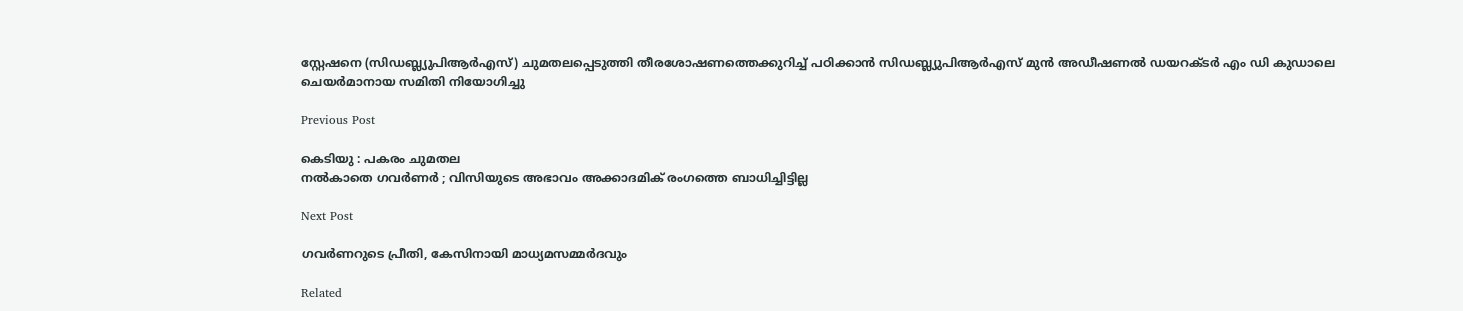സ്റ്റേഷനെ (സിഡബ്ല്യുപിആർഎസ്) ചുമതലപ്പെടുത്തി തീരശോഷണത്തെക്കുറിച്ച് പഠിക്കാൻ സിഡബ്ല്യുപിആർഎസ് മുൻ അഡീഷണൽ ഡയറക്ടർ എം ഡി കുഡാലെ ചെയർമാനായ സമിതി നിയോഗിച്ചു

Previous Post

കെടിയു : പകരം ചുമതല
നൽകാതെ ഗവര്‍ണര്‍ ; വിസിയുടെ അഭാവം അക്കാദമിക്‌ രംഗത്തെ ബാധിച്ചിട്ടില്ല

Next Post

ഗവർണറുടെ പ്രീതി, കേസിനായി മാധ്യമസമ്മർദവും

Related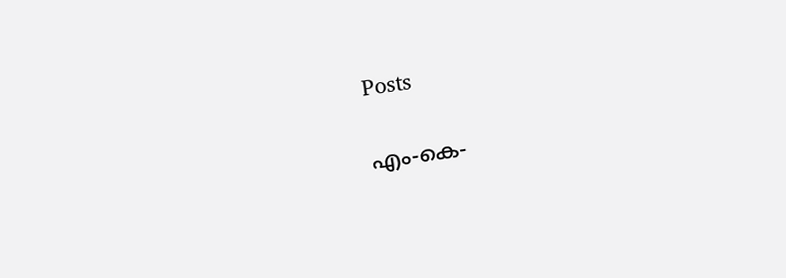Posts

എം-കെ-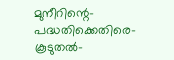മുനീറിന്റെ-പദ്ധതിക്കെതിരെ-കൂടുതൽ-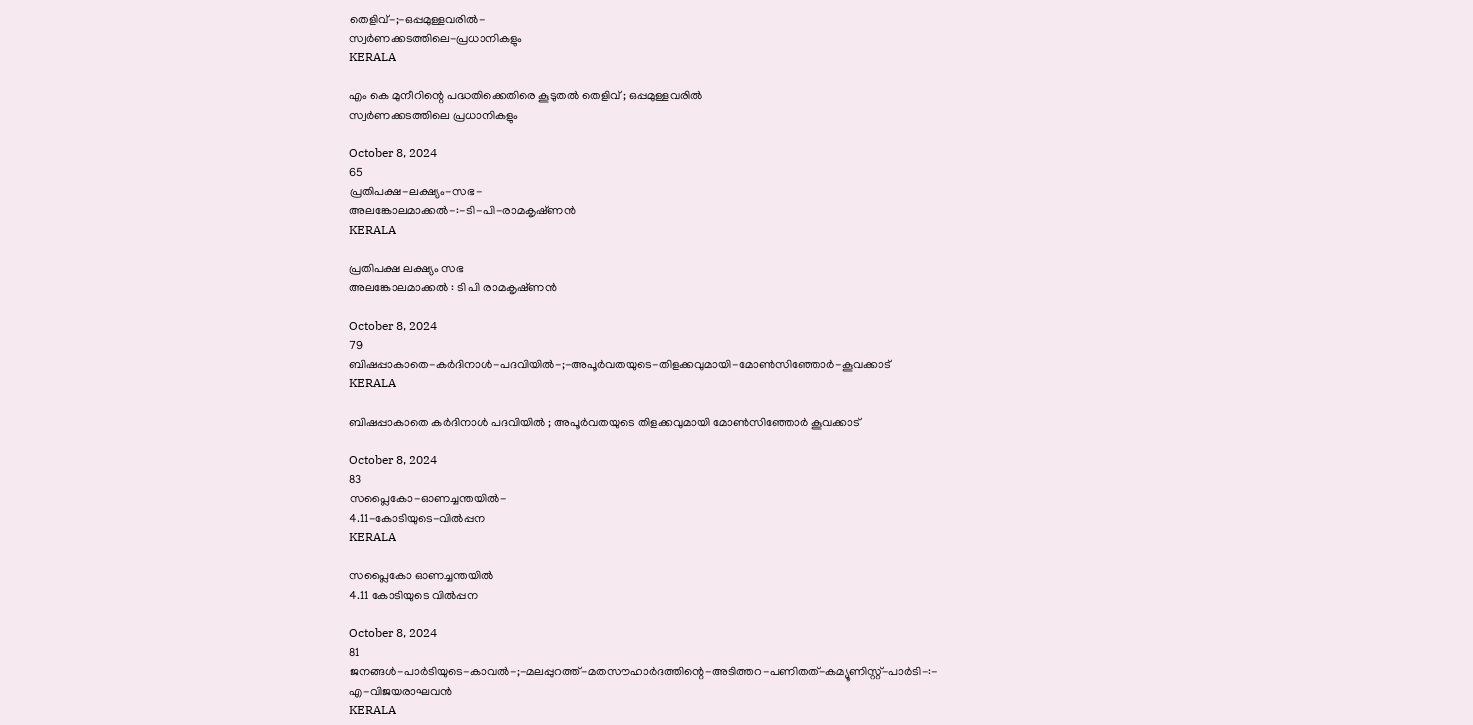തെളിവ്‌-;-ഒപ്പമുള്ളവരിൽ-
സ്വർണക്കടത്തിലെ-പ്രധാനികളും
KERALA

എം കെ മുനീറിന്റെ പദ്ധതിക്കെതിരെ കൂടുതൽ തെളിവ്‌ ; ഒപ്പമുള്ളവരിൽ
സ്വർണക്കടത്തിലെ പ്രധാനികളും

October 8, 2024
65
പ്രതിപക്ഷ-ലക്ഷ്യം-സഭ-
അലങ്കോലമാക്കൽ-:-ടി-പി-രാമകൃഷ്‌ണൻ
KERALA

പ്രതിപക്ഷ ലക്ഷ്യം സഭ
അലങ്കോലമാക്കൽ : ടി പി രാമകൃഷ്‌ണൻ

October 8, 2024
79
ബിഷപ്പാകാതെ-കർദിനാൾ-പദവിയിൽ-;-അപൂർവതയുടെ-തിളക്കവുമായി-മോൺസിഞ്ഞോർ-കൂവക്കാട്‌
KERALA

ബിഷപ്പാകാതെ കർദിനാൾ പദവിയിൽ ; അപൂർവതയുടെ തിളക്കവുമായി മോൺസിഞ്ഞോർ കൂവക്കാട്‌

October 8, 2024
83
സപ്ലൈകോ-ഓണച്ചന്തയിൽ-
4.11-കോടിയുടെ-വിൽപ്പന
KERALA

സപ്ലൈകോ ഓണച്ചന്തയിൽ
4.11 കോടിയുടെ വിൽപ്പന

October 8, 2024
81
ജനങ്ങൾ-പാർടിയുടെ-കാവൽ-;-മലപ്പുറത്ത്-മതസൗഹാർദത്തിന്റെ-അടിത്തറ-പണിതത്-കമ്യൂണിസ്റ്റ്-പാർടി-:-
എ-വിജയരാഘവൻ
KERALA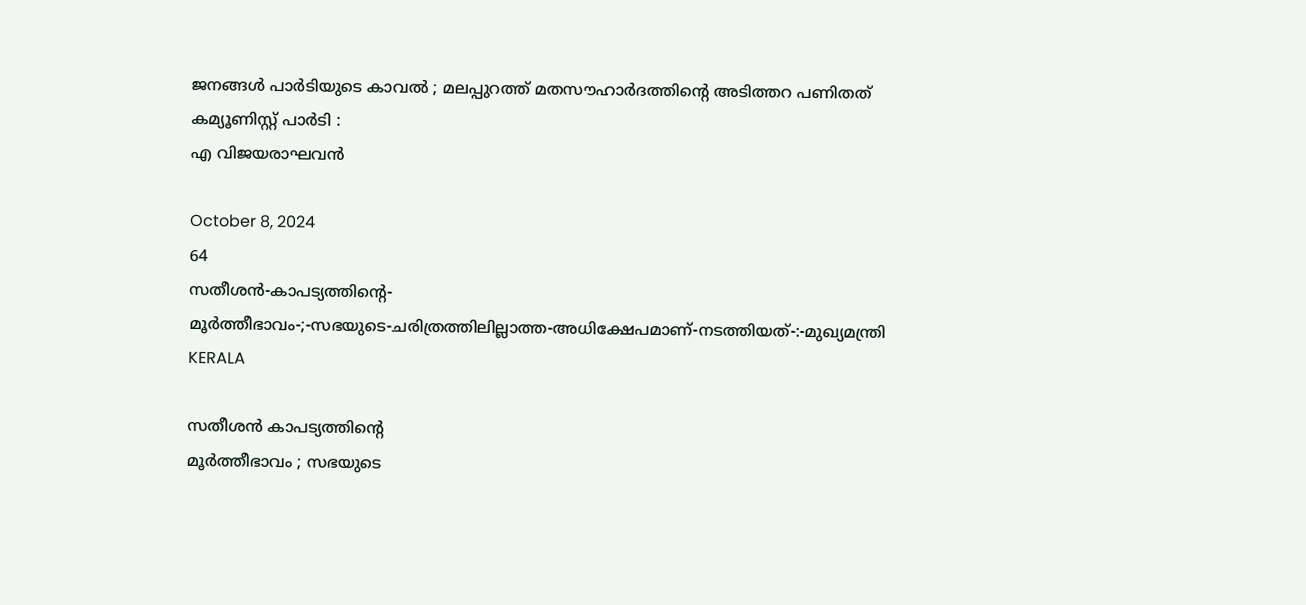ജനങ്ങൾ പാർടിയുടെ കാവൽ ; മലപ്പുറത്ത് മതസൗഹാർദത്തിന്റെ അടിത്തറ പണിതത് കമ്യൂണിസ്റ്റ് പാർടി :
എ വിജയരാഘവൻ

October 8, 2024
64
സതീശൻ-കാപട്യത്തിന്റെ-
മൂർത്തീഭാവം-;-സഭയുടെ-ചരിത്രത്തിലില്ലാത്ത-അധിക്ഷേപമാണ്‌-നടത്തിയത്‌-:-മുഖ്യമന്ത്രി
KERALA

സതീശൻ കാപട്യത്തിന്റെ
മൂർത്തീഭാവം ; സഭയുടെ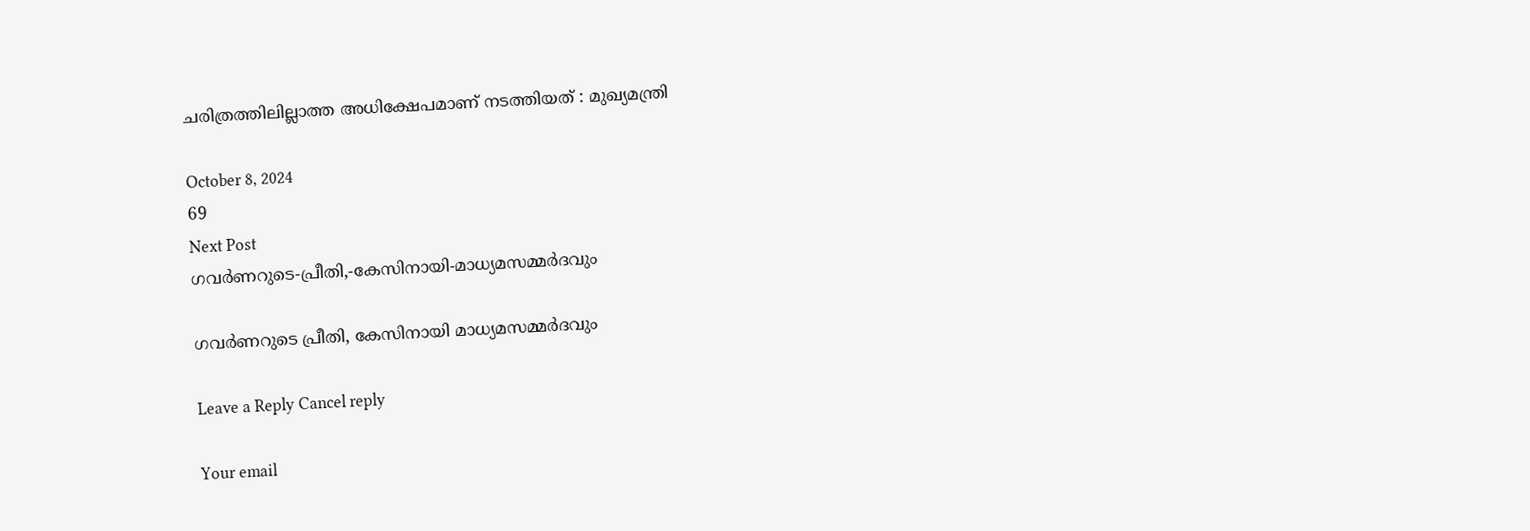ചരിത്രത്തിലില്ലാത്ത അധിക്ഷേപമാണ്‌ നടത്തിയത്‌ : മുഖ്യമന്ത്രി

October 8, 2024
69
Next Post
ഗവർണറുടെ-പ്രീതി,-കേസിനായി-മാധ്യമസമ്മർദവും

ഗവർണറുടെ പ്രീതി, കേസിനായി മാധ്യമസമ്മർദവും

Leave a Reply Cancel reply

Your email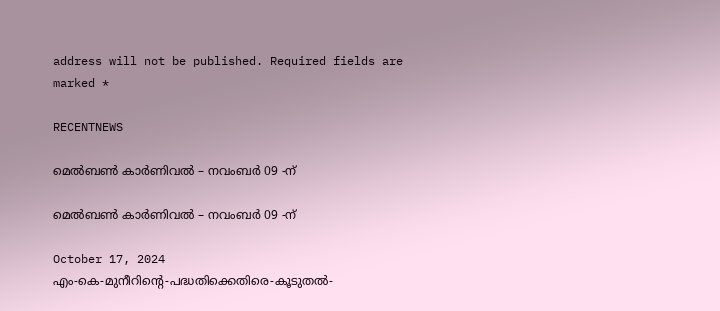address will not be published. Required fields are marked *

RECENTNEWS

മെൽബൺ കാർണിവൽ – നവംബർ 09 -ന്

മെൽബൺ കാർണിവൽ – നവംബർ 09 -ന്

October 17, 2024
എം-കെ-മുനീറിന്റെ-പദ്ധതിക്കെതിരെ-കൂടുതൽ-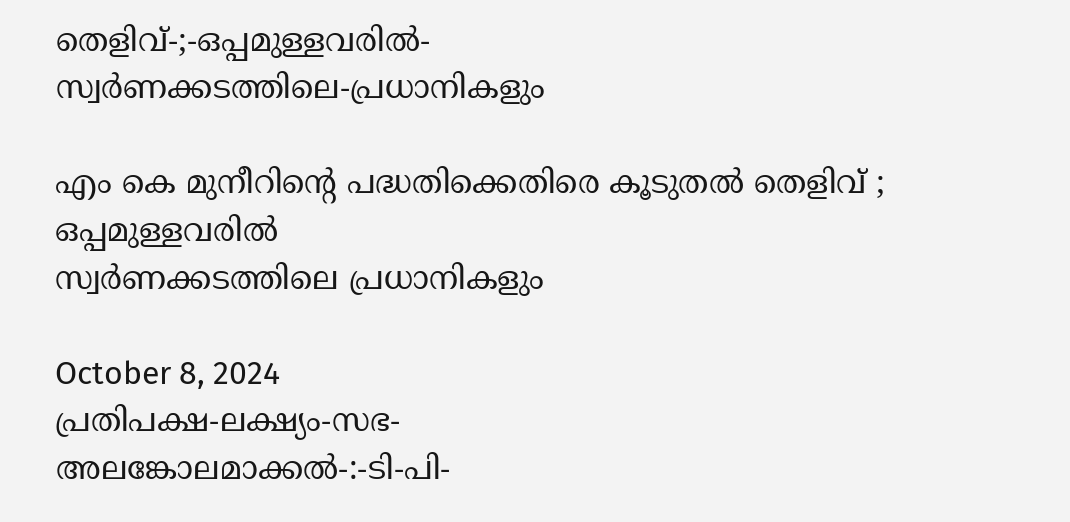തെളിവ്‌-;-ഒപ്പമുള്ളവരിൽ-
സ്വർണക്കടത്തിലെ-പ്രധാനികളും

എം കെ മുനീറിന്റെ പദ്ധതിക്കെതിരെ കൂടുതൽ തെളിവ്‌ ; ഒപ്പമുള്ളവരിൽ
സ്വർണക്കടത്തിലെ പ്രധാനികളും

October 8, 2024
പ്രതിപക്ഷ-ലക്ഷ്യം-സഭ-
അലങ്കോലമാക്കൽ-:-ടി-പി-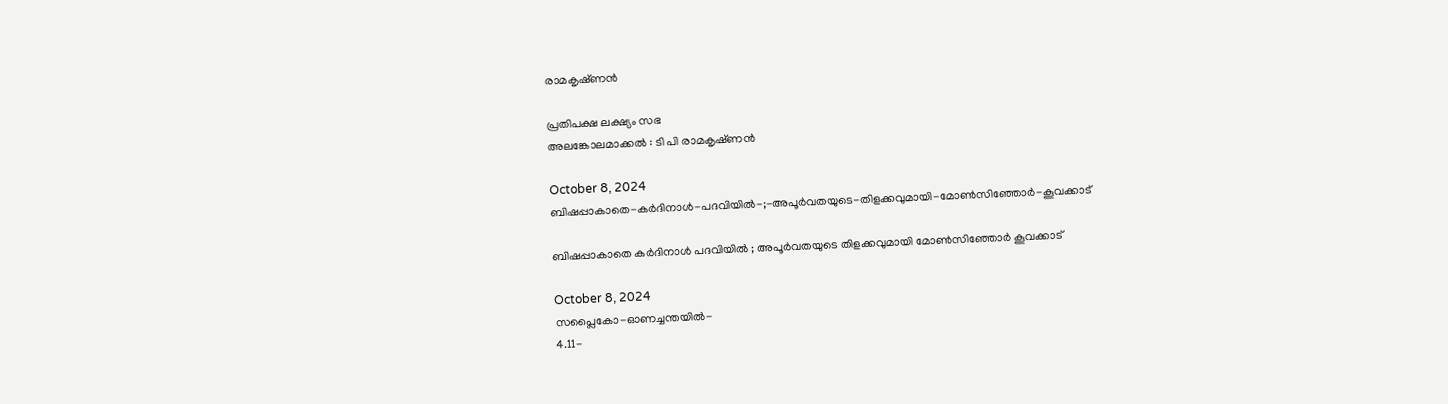രാമകൃഷ്‌ണൻ

പ്രതിപക്ഷ ലക്ഷ്യം സഭ
അലങ്കോലമാക്കൽ : ടി പി രാമകൃഷ്‌ണൻ

October 8, 2024
ബിഷപ്പാകാതെ-കർദിനാൾ-പദവിയിൽ-;-അപൂർവതയുടെ-തിളക്കവുമായി-മോൺസിഞ്ഞോർ-കൂവക്കാട്‌

ബിഷപ്പാകാതെ കർദിനാൾ പദവിയിൽ ; അപൂർവതയുടെ തിളക്കവുമായി മോൺസിഞ്ഞോർ കൂവക്കാട്‌

October 8, 2024
സപ്ലൈകോ-ഓണച്ചന്തയിൽ-
4.11-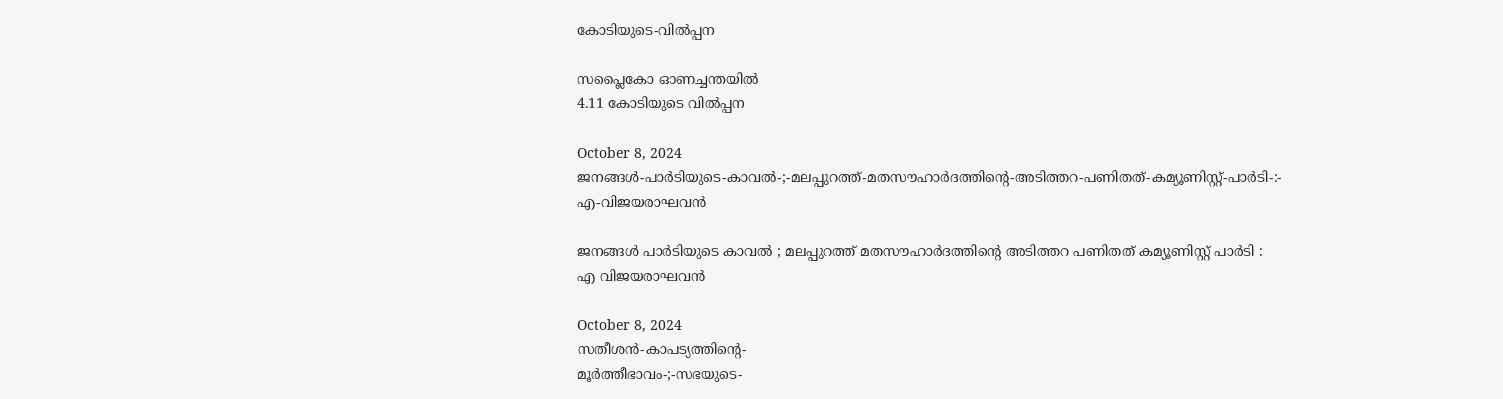കോടിയുടെ-വിൽപ്പന

സപ്ലൈകോ ഓണച്ചന്തയിൽ
4.11 കോടിയുടെ വിൽപ്പന

October 8, 2024
ജനങ്ങൾ-പാർടിയുടെ-കാവൽ-;-മലപ്പുറത്ത്-മതസൗഹാർദത്തിന്റെ-അടിത്തറ-പണിതത്-കമ്യൂണിസ്റ്റ്-പാർടി-:-
എ-വിജയരാഘവൻ

ജനങ്ങൾ പാർടിയുടെ കാവൽ ; മലപ്പുറത്ത് മതസൗഹാർദത്തിന്റെ അടിത്തറ പണിതത് കമ്യൂണിസ്റ്റ് പാർടി :
എ വിജയരാഘവൻ

October 8, 2024
സതീശൻ-കാപട്യത്തിന്റെ-
മൂർത്തീഭാവം-;-സഭയുടെ-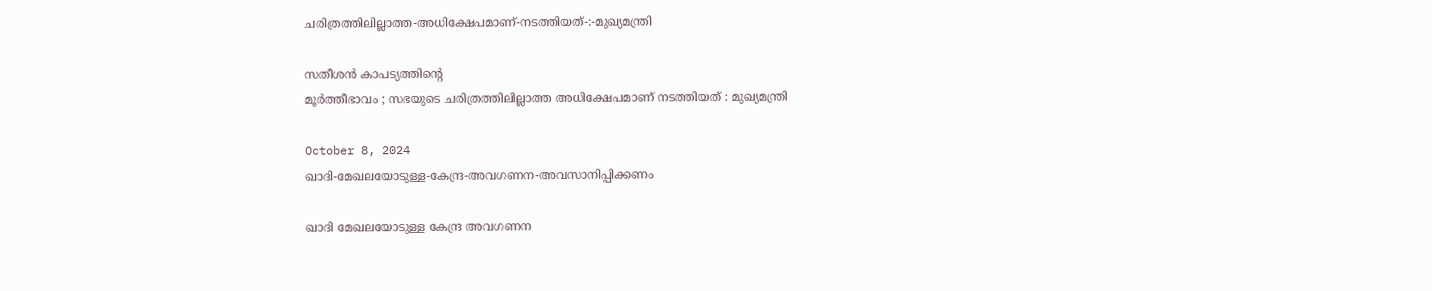ചരിത്രത്തിലില്ലാത്ത-അധിക്ഷേപമാണ്‌-നടത്തിയത്‌-:-മുഖ്യമന്ത്രി

സതീശൻ കാപട്യത്തിന്റെ
മൂർത്തീഭാവം ; സഭയുടെ ചരിത്രത്തിലില്ലാത്ത അധിക്ഷേപമാണ്‌ നടത്തിയത്‌ : മുഖ്യമന്ത്രി

October 8, 2024
ഖാദി-മേഖലയോടുള്ള-കേന്ദ്ര-അവഗണന-അവസാനിപ്പിക്കണം

ഖാദി മേഖലയോടുള്ള കേന്ദ്ര അവഗണന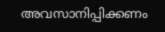അവസാനിപ്പിക്കണം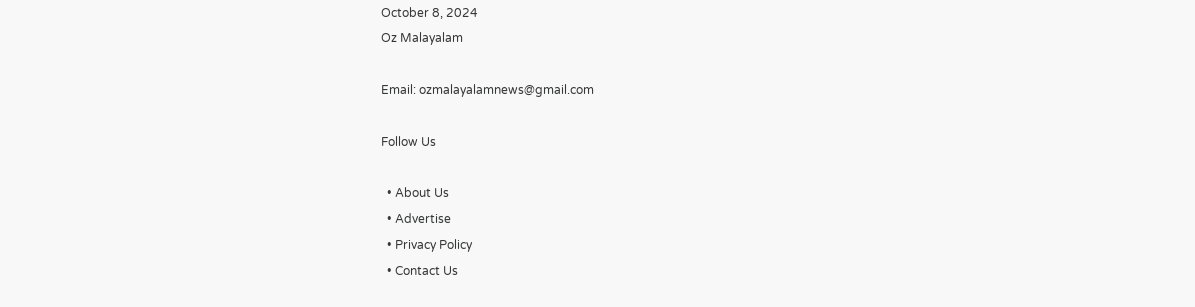October 8, 2024
Oz Malayalam

Email: ozmalayalamnews@gmail.com

Follow Us

  • About Us
  • Advertise
  • Privacy Policy
  • Contact Us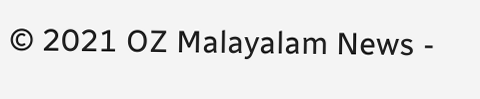© 2021 OZ Malayalam News -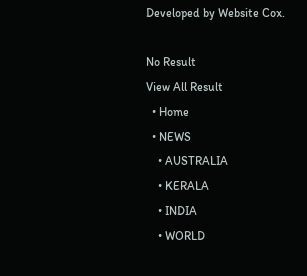Developed by Website Cox.

No Result
View All Result
  • Home
  • NEWS
    • AUSTRALIA
    • KERALA
    • INDIA
    • WORLD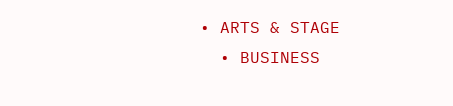• ARTS & STAGE
  • BUSINESS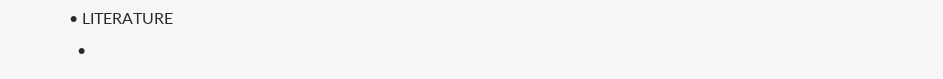• LITERATURE
  •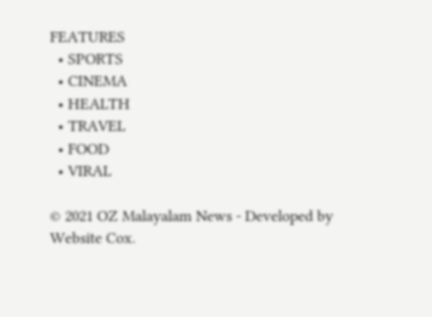FEATURES
  • SPORTS
  • CINEMA
  • HEALTH
  • TRAVEL
  • FOOD
  • VIRAL

© 2021 OZ Malayalam News - Developed by Website Cox.